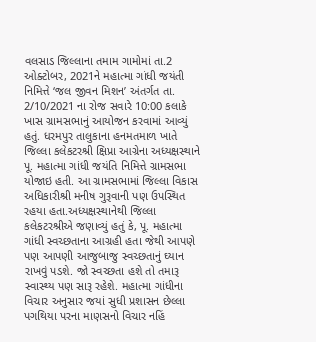વલસાડ જિલ્લાના તમામ ગામોમાં તા.2 ઓક્ટોબર, 2021ને મહાત્મા ગાંધી જયંતી નિમિત્તે ‘જલ જીવન મિશન’ અંતર્ગત તા. 2/10/2021 ના રોજ સવારે 10:00 કલાકે ખાસ ગ્રામસભાનું આયોજન કરવામાં આવ્યું હતું. ધરમપુર તાલુકાના હનમતમાળ ખાતે જિલ્લા કલેકટરશ્રી ક્ષિપ્રા આગ્રેના અધ્યક્ષસ્થાને પૂ. મહાત્મા ગાંધી જયંતિ નિમિત્તે ગ્રામસભા યોજાઇ હતી. આ ગ્રામસભામાં જિલ્લા વિકાસ અધિકારીશ્રી મનીષ ગુરૂવાની પણ ઉપસ્થિત રહયા હતા.અધ્યક્ષસ્થાનેથી જિલ્લા કલેકટરશ્રીએ જણાવ્યું હતું કે, પૂ. મહાત્મા ગાંધી સ્વચ્છતાના આગ્રહી હતા જેથી આપણે પણ આપણી આજુબાજુ સ્વચ્છતાનું ઘ્યાન રાખવું પડશે. જો સ્વચ્છતા હશે તો તમારૂ સ્વાસ્થ્ય પણ સારૂ રહેશે. મહાત્મા ગાંધીના વિચાર અનુસાર જયાં સુધી પ્રશાસન છેલ્લા પગથિયા પરના માણસનો વિચાર નહિં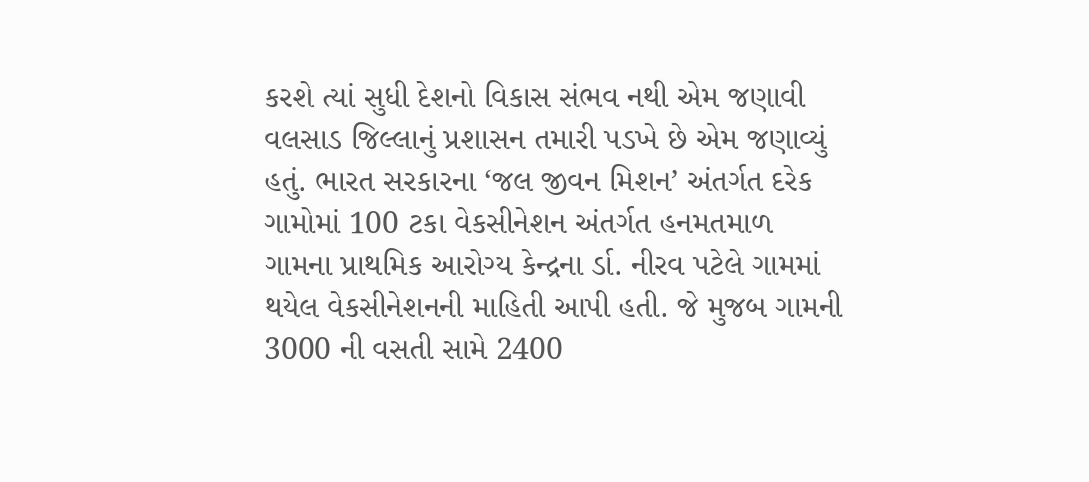કરશે ત્યાં સુધી દેશનો વિકાસ સંભવ નથી એમ જણાવી વલસાડ જિલ્લાનું પ્રશાસન તમારી પડખે છે એમ જણાવ્યું હતું. ભારત સરકારના ‘જલ જીવન મિશન’ અંતર્ગત દરેક ગામોમાં 100 ટકા વેકસીનેશન અંતર્ગત હનમતમાળ ગામના પ્રાથમિક આરોગ્ય કેન્દ્રના ર્ડા. નીરવ પટેલે ગામમાં થયેલ વેકસીનેશનની માહિતી આપી હતી. જે મુજબ ગામની 3000 ની વસતી સામે 2400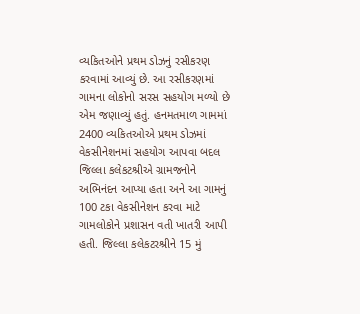વ્યકિતઓને પ્રથમ ડોઝનું રસીકરણ કરવામાં આવ્યું છે. આ રસીકરણમાં ગામના લોકોનો સરસ સહયોગ મળ્યો છે એમ જણાવ્યું હતું. હનમતમાળ ગામમાં 2400 વ્યકિતઓએ પ્રથમ ડોઝમાં વેકસીનેશનમાં સહયોગ આપવા બદલ જિલ્લા કલેકટશ્રીએ ગ્રામજનોને અભિનંદન આપ્યા હતા અને આ ગામનું 100 ટકા વેકસીનેશન કરવા માટે ગામલોકોને પ્રશાસન વતી ખાતરી આપી હતી. જિલ્લા કલેકટરશ્રીને 15 મું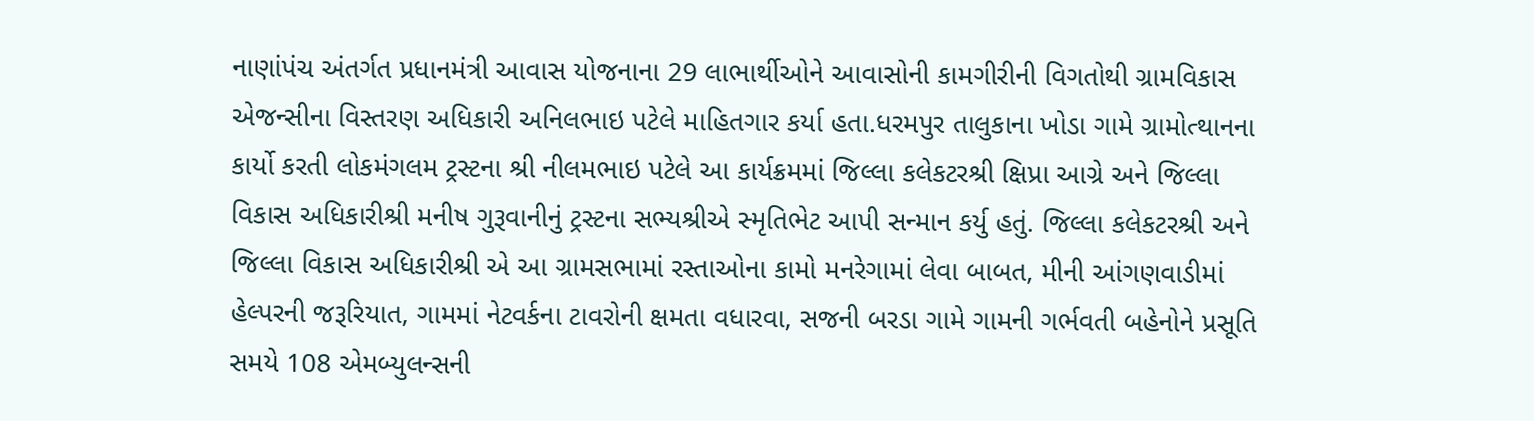નાણાંપંચ અંતર્ગત પ્રધાનમંત્રી આવાસ યોજનાના 29 લાભાર્થીઓને આવાસોની કામગીરીની વિગતોથી ગ્રામવિકાસ એજન્સીના વિસ્તરણ અધિકારી અનિલભાઇ પટેલે માહિતગાર કર્યા હતા.ધરમપુર તાલુકાના ખોડા ગામે ગ્રામોત્થાનના કાર્યો કરતી લોકમંગલમ ટ્રસ્ટના શ્રી નીલમભાઇ પટેલે આ કાર્યક્રમમાં જિલ્લા કલેકટરશ્રી ક્ષિપ્રા આગ્રે અને જિલ્લા વિકાસ અધિકારીશ્રી મનીષ ગુરૂવાનીનું ટ્રસ્ટના સભ્યશ્રીએ સ્મૃતિભેટ આપી સન્માન કર્યુ હતું. જિલ્લા કલેકટરશ્રી અને જિલ્લા વિકાસ અધિકારીશ્રી એ આ ગ્રામસભામાં રસ્તાઓના કામો મનરેગામાં લેવા બાબત, મીની આંગણવાડીમાં હેલ્પરની જરૂરિયાત, ગામમાં નેટવર્કના ટાવરોની ક્ષમતા વધારવા, સજની બરડા ગામે ગામની ગર્ભવતી બહેનોને પ્રસૂતિ સમયે 108 એમબ્યુલન્સની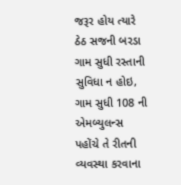જરૂર હોય ત્યારે ઠેઠ સજની બરડા ગામ સુધી રસ્તાની સુવિધા ન હોઇ, ગામ સુધી 108 ની એમબ્યુલન્સ પહોંચે તે રીતની વ્યવસ્થા કરવાના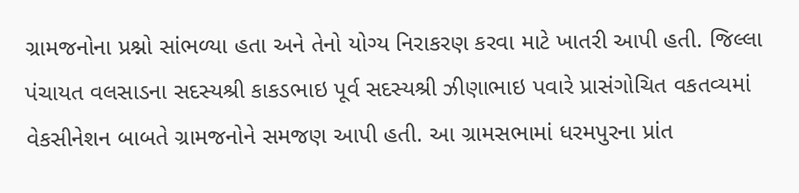ગ્રામજનોના પ્રશ્નો સાંભળ્યા હતા અને તેનો યોગ્ય નિરાકરણ કરવા માટે ખાતરી આપી હતી. જિલ્લા પંચાયત વલસાડના સદસ્યશ્રી કાકડભાઇ પૂર્વ સદસ્યશ્રી ઝીણાભાઇ પવારે પ્રાસંગોચિત વકતવ્યમાં વેકસીનેશન બાબતે ગ્રામજનોને સમજણ આપી હતી. આ ગ્રામસભામાં ધરમપુરના પ્રાંત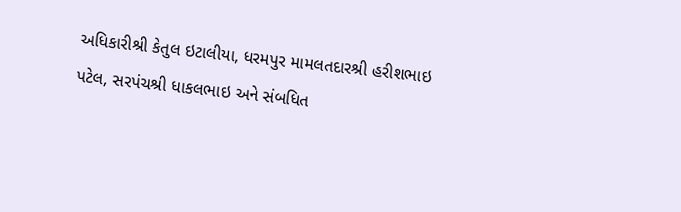અધિકારીશ્રી કેતુલ ઇટાલીયા, ધરમપુર મામલતદારશ્રી હરીશભાઇ પટેલ, સરપંચશ્રી ધાકલભાઇ અને સંબધિત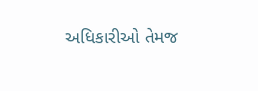અધિકારીઓ તેમજ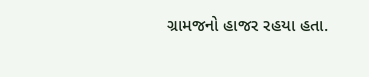ગ્રામજનો હાજર રહયા હતા.